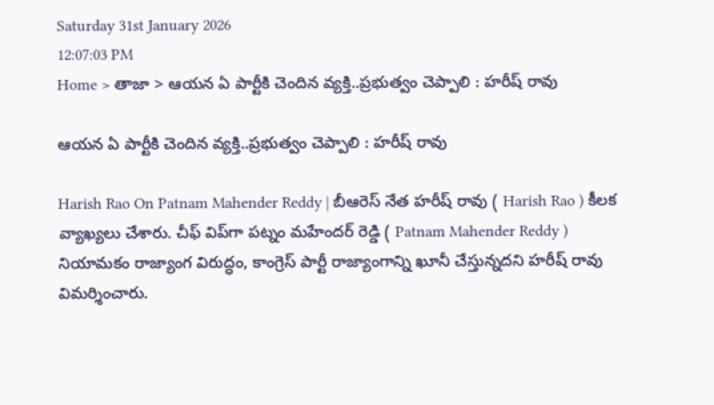Saturday 31st January 2026
12:07:03 PM
Home > తాజా > ఆయన ఏ పార్టీకి చెందిన వ్యక్తి..ప్రభుత్వం చెప్పాలి : హరీష్ రావు

ఆయన ఏ పార్టీకి చెందిన వ్యక్తి..ప్రభుత్వం చెప్పాలి : హరీష్ రావు

Harish Rao On Patnam Mahender Reddy | బీఆరెస్ నేత హరీష్ రావు ( Harish Rao ) కీలక వ్యాఖ్యలు చేశారు. చీఫ్ విప్‌గా పట్నం మహేందర్ రెడ్డి ( Patnam Mahender Reddy ) నియామకం రాజ్యాంగ విరుద్ధం, కాంగ్రెస్ పార్టీ రాజ్యాంగాన్ని ఖూనీ చేస్తున్నదని హరీష్ రావు విమర్శించారు.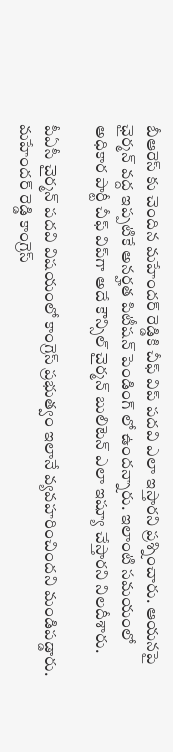బీఆరెస్ కు చెందిన మహేందర్ రెడ్డికి చీఫ్ విప్ పదవి ఎలా ఇస్తారని ప్రశ్నించారు. ఆయనపై ఛైర్మన్ వద్ద ఇప్పటికే అనర్హత పిటీషన్ పెండింగ్ లో ఉందన్నారు. ఇలాంటి సమయంలో అధికార పార్టీ చీఫ్ విప్‌గా అదే కౌన్సిల్ చైర్మన్ బులిటెన్ ఎలా ఇష్యూ చేస్తారని నిలదీశారు.

పీఏసీ చైర్మన్ పదవి విషయంలో కాంగ్రెస్ ప్రభుత్వం ఇలానే వ్యవహరించిందని మండిపడ్డారు. మహేందర్ రెడ్డి కాంగ్రెస్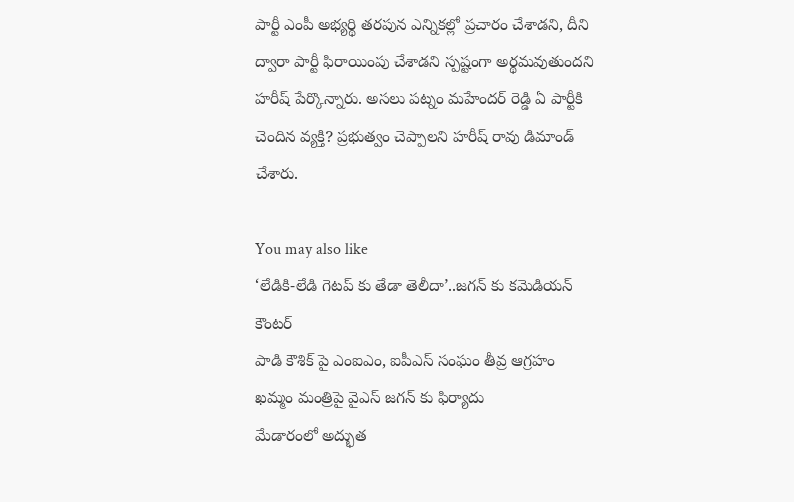పార్టీ ఎంపీ అభ్యర్థి తరపున ఎన్నికల్లో ప్రచారం చేశాడని, దీని ద్వారా పార్టీ ఫిరాయింపు చేశాడని స్పష్టంగా అర్థమవుతుందని హరీష్ పేర్కొన్నారు. అసలు పట్నం మహేందర్ రెడ్డి ఏ పార్టీకి చెందిన వ్యక్తి? ప్రభుత్వం చెప్పాలని హరీష్ రావు డిమాండ్ చేశారు.

You may also like
‘లేడికి-లేడి గెటప్ కు తేడా తెలీదా’..జగన్ కు కమెడియన్ కౌంటర్
పాడి కౌశిక్ పై ఎంఐఎం, ఐపీఎస్ సంఘం తీవ్ర ఆగ్రహం
ఖమ్మం మంత్రిపై వైఎస్ జగన్ కు ఫిర్యాదు
మేడారంలో అద్భుత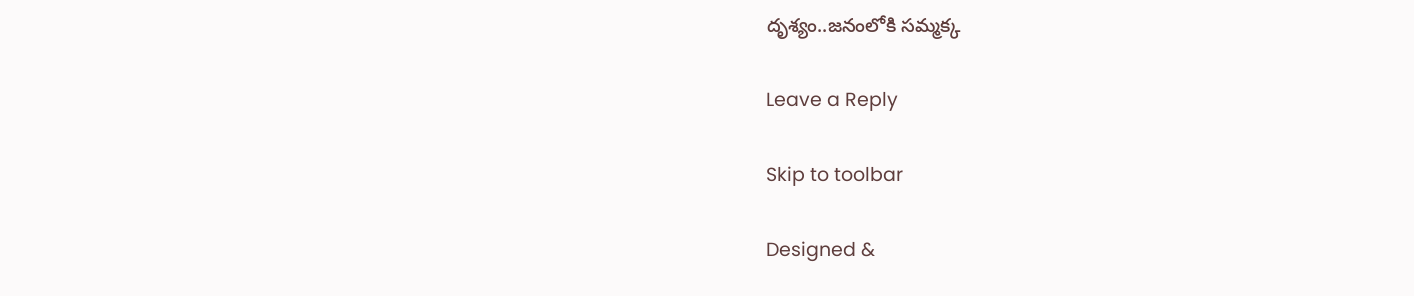దృశ్యం..జనంలోకి సమ్మక్క

Leave a Reply

Skip to toolbar

Designed &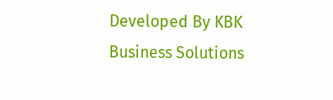Developed By KBK Business Solutions